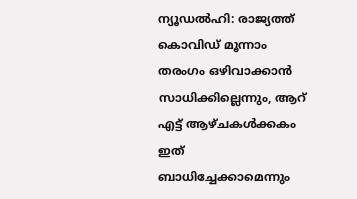ന്യൂഡല്‍ഹി: രാജ്യത്ത് കൊവിഡ് മൂന്നാം തരംഗം ഒഴിവാക്കാന്‍ സാധിക്കില്ലെന്നും, ആറ് എട്ട് ആഴ്ചകള്‍ക്കകം ഇത് ബാധിച്ചേക്കാമെന്നും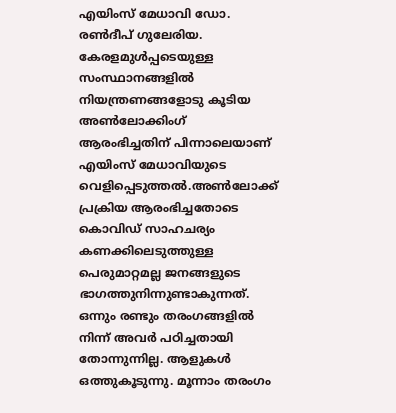എയിംസ് മേധാവി ഡോ. രണ്‍ദീപ് ഗുലേരിയ. കേരളമുള്‍പ്പടെയുള്ള സംസ്ഥാനങ്ങളില്‍ നിയന്ത്രണങ്ങളോടു കൂടിയ അണ്‍ലോക്കിംഗ് ആരംഭിച്ചതിന് പിന്നാലെയാണ് എയിംസ് മേധാവിയുടെ വെളിപ്പെടുത്തല്‍.അണ്‍ലോക്ക് പ്രക്രിയ ആരംഭിച്ചതോടെ കൊവിഡ് സാഹചര്യം കണക്കിലെടുത്തുള്ള പെരുമാറ്റമല്ല ജനങ്ങളുടെ ഭാഗത്തുനിന്നുണ്ടാകുന്നത്. ഒന്നും രണ്ടും തരംഗങ്ങളില്‍ നിന്ന് അവര്‍ പഠിച്ചതായി തോന്നുന്നില്ല. ആളുകള്‍ ഒത്തുകൂടുന്നു. മൂന്നാം തരംഗം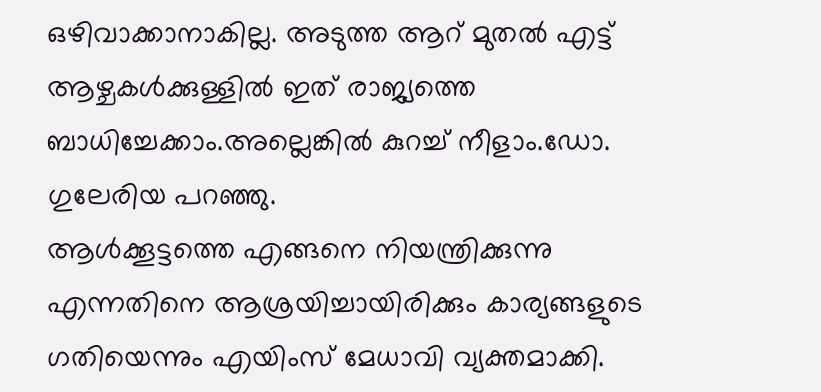ഒഴിവാക്കാനാകില്ല. അടുത്ത ആറ് മുതല്‍ എട്ട് ആഴ്ചകള്‍ക്കുള്ളില്‍ ഇത് രാജ്യത്തെ ബാധിച്ചേക്കാം.അല്ലെങ്കില്‍ കുറച്ച് നീളാം.ഡോ. ഗുലേരിയ പറഞ്ഞു.
ആള്‍ക്കൂട്ടത്തെ എങ്ങനെ നിയന്ത്രിക്കുന്നു എന്നതിനെ ആശ്രയിച്ചായിരിക്കും കാര്യങ്ങളുടെ ഗതിയെന്നും എയിംസ് മേധാവി വ്യക്തമാക്കി.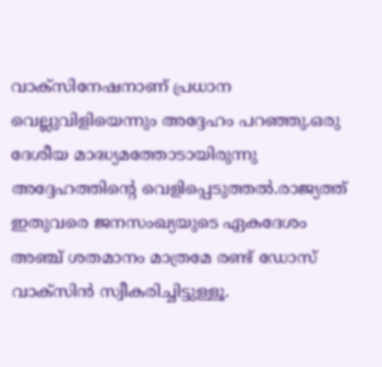വാക്‌സിനേഷനാണ് പ്രധാന വെല്ലുവിളിയെന്നും അദ്ദേഹം പറഞ്ഞു.ഒരു ദേശീയ മാദ്ധ്യമത്തോടായിരുന്നു അദ്ദേഹത്തിന്റെ വെളിപ്പെടുത്തല്‍.രാജ്യത്ത് ഇതുവരെ ജനസംഖ്യയുടെ ഏകദേശം അഞ്ച് ശതമാനം മാത്രമേ രണ്ട് ഡോസ് വാക്‌സിന്‍ സ്വീകരിച്ചിട്ടുള്ളൂ.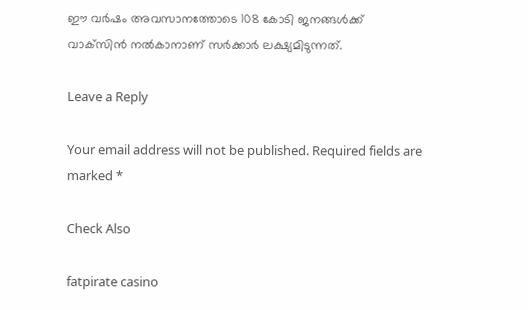ഈ വര്‍ഷം അവസാനത്തോടെ 108 കോടി ജനങ്ങള്‍ക്ക് വാക്‌സിന്‍ നല്‍കാനാണ് സര്‍ക്കാര്‍ ലക്ഷ്യമിടുന്നത്.

Leave a Reply

Your email address will not be published. Required fields are marked *

Check Also

fatpirate casino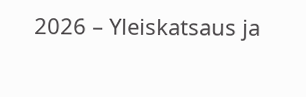2026 – Yleiskatsaus ja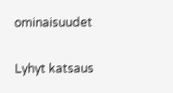ominaisuudet

Lyhyt katsaus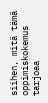siihen, mitä tämä oppimiskokemus tarjoaa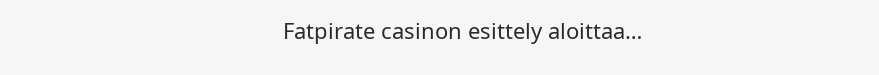Fatpirate casinon esittely aloittaa…